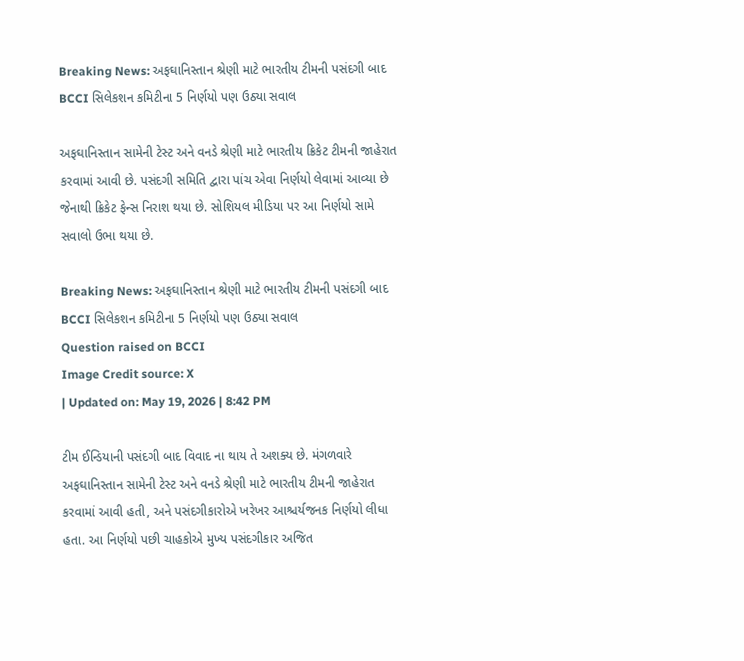Breaking News: અફઘાનિસ્તાન શ્રેણી માટે ભારતીય ટીમની પસંદગી બાદ BCCI સિલેકશન કમિટીના 5 નિર્ણયો પણ ઉઠ્યા સવાલ

અફઘાનિસ્તાન સામેની ટેસ્ટ અને વનડે શ્રેણી માટે ભારતીય ક્રિકેટ ટીમની જાહેરાત કરવામાં આવી છે. પસંદગી સમિતિ દ્વારા પાંચ એવા નિર્ણયો લેવામાં આવ્યા છે જેનાથી ક્રિકેટ ફેન્સ નિરાશ થયા છે. સોશિયલ મીડિયા પર આ નિર્ણયો સામે સવાલો ઉભા થયા છે.

Breaking News: અફઘાનિસ્તાન શ્રેણી માટે ભારતીય ટીમની પસંદગી બાદ BCCI સિલેકશન કમિટીના 5 નિર્ણયો પણ ઉઠ્યા સવાલ
Question raised on BCCI
Image Credit source: X
| Updated on: May 19, 2026 | 8:42 PM

ટીમ ઈન્ડિયાની પસંદગી બાદ વિવાદ ના થાય તે અશક્ય છે. મંગળવારે અફઘાનિસ્તાન સામેની ટેસ્ટ અને વનડે શ્રેણી માટે ભારતીય ટીમની જાહેરાત કરવામાં આવી હતી, અને પસંદગીકારોએ ખરેખર આશ્ચર્યજનક નિર્ણયો લીધા હતા. આ નિર્ણયો પછી ચાહકોએ મુખ્ય પસંદગીકાર અજિત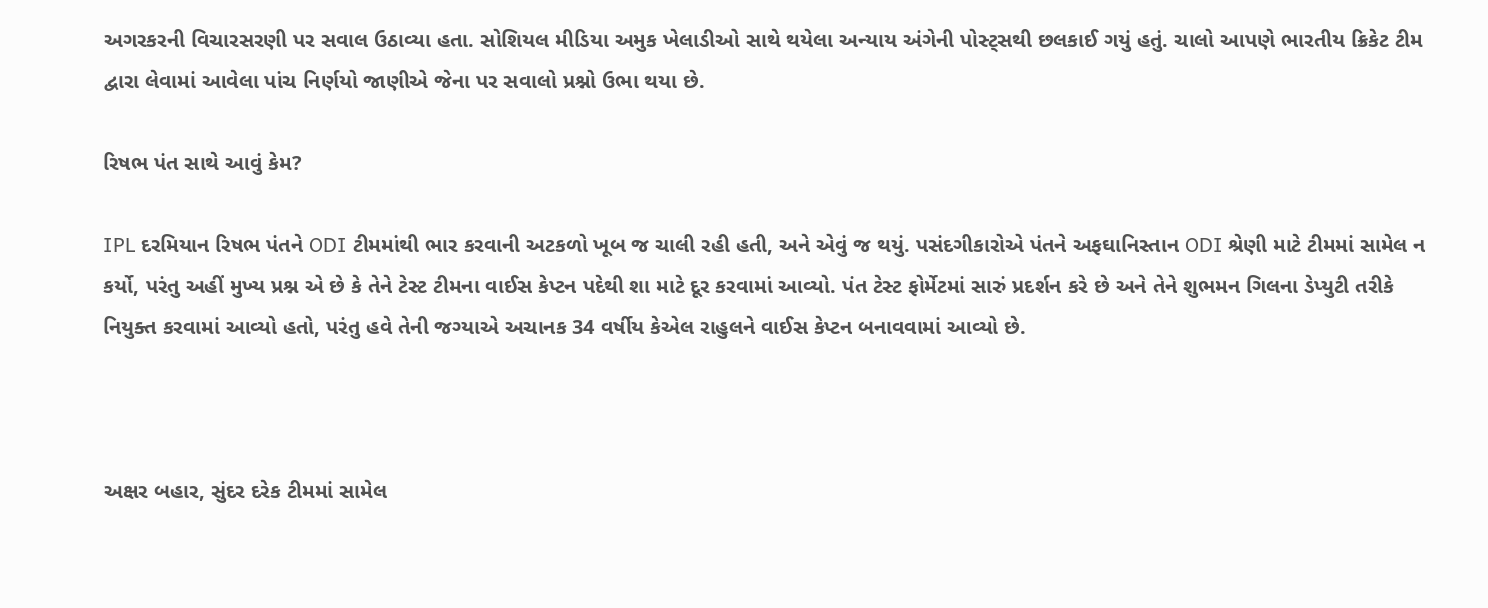અગરકરની વિચારસરણી પર સવાલ ઉઠાવ્યા હતા. સોશિયલ મીડિયા અમુક ખેલાડીઓ સાથે થયેલા અન્યાય અંગેની પોસ્ટ્સથી છલકાઈ ગયું હતું. ચાલો આપણે ભારતીય ક્રિકેટ ટીમ દ્વારા લેવામાં આવેલા પાંચ નિર્ણયો જાણીએ જેના પર સવાલો પ્રશ્નો ઉભા થયા છે.

રિષભ પંત સાથે આવું કેમ?

IPL દરમિયાન રિષભ પંતને ODI ટીમમાંથી ભાર કરવાની અટકળો ખૂબ જ ચાલી રહી હતી, અને એવું જ થયું. પસંદગીકારોએ પંતને અફઘાનિસ્તાન ODI શ્રેણી માટે ટીમમાં સામેલ ન કર્યો, પરંતુ અહીં મુખ્ય પ્રશ્ન એ છે કે તેને ટેસ્ટ ટીમના વાઈસ કેપ્ટન પદેથી શા માટે દૂર કરવામાં આવ્યો. પંત ટેસ્ટ ફોર્મેટમાં સારું પ્રદર્શન કરે છે અને તેને શુભમન ગિલના ડેપ્યુટી તરીકે નિયુક્ત કરવામાં આવ્યો હતો, પરંતુ હવે તેની જગ્યાએ અચાનક 34 વર્ષીય કેએલ રાહુલને વાઈસ કેપ્ટન બનાવવામાં આવ્યો છે.



અક્ષર બહાર, સુંદર દરેક ટીમમાં સામેલ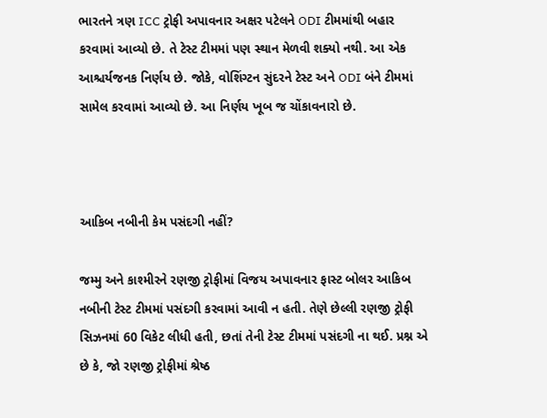ભારતને ત્રણ ICC ટ્રોફી અપાવનાર અક્ષર પટેલને ODI ટીમમાંથી બહાર કરવામાં આવ્યો છે. તે ટેસ્ટ ટીમમાં પણ સ્થાન મેળવી શક્યો નથી. આ એક આશ્ચર્યજનક નિર્ણય છે. જોકે, વોશિંગ્ટન સુંદરને ટેસ્ટ અને ODI બંને ટીમમાં સામેલ કરવામાં આવ્યો છે. આ નિર્ણય ખૂબ જ ચોંકાવનારો છે.



આકિબ નબીની કેમ પસંદગી નહીં?

જમ્મુ અને કાશ્મીરને રણજી ટ્રોફીમાં વિજય અપાવનાર ફાસ્ટ બોલર આકિબ નબીની ટેસ્ટ ટીમમાં પસંદગી કરવામાં આવી ન હતી. તેણે છેલ્લી રણજી ટ્રોફી સિઝનમાં 60 વિકેટ લીધી હતી, છતાં તેની ટેસ્ટ ટીમમાં પસંદગી ના થઈ. પ્રશ્ન એ છે કે, જો રણજી ટ્રોફીમાં શ્રેષ્ઠ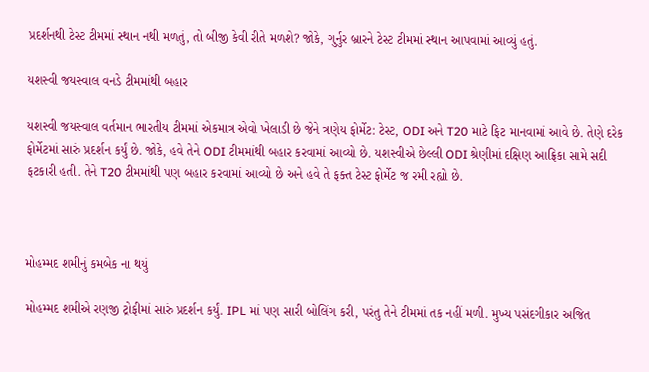પ્રદર્શનથી ટેસ્ટ ટીમમાં સ્થાન નથી મળતું, તો બીજી કેવી રીતે મળશે? જોકે, ગુર્નુર બ્રારને ટેસ્ટ ટીમમાં સ્થાન આપવામાં આવ્યું હતું.

યશસ્વી જયસ્વાલ વનડે ટીમમાંથી બહાર

યશસ્વી જયસ્વાલ વર્તમાન ભારતીય ટીમમાં એકમાત્ર એવો ખેલાડી છે જેને ત્રણેય ફોર્મેટ: ટેસ્ટ, ODI અને T20 માટે ફિટ માનવામાં આવે છે. તેણે દરેક ફોર્મેટમાં સારું પ્રદર્શન કર્યું છે. જોકે, હવે તેને ODI ટીમમાંથી બહાર કરવામાં આવ્યો છે. યશસ્વીએ છેલ્લી ODI શ્રેણીમાં દક્ષિણ આફ્રિકા સામે સદી ફટકારી હતી. તેને T20 ટીમમાંથી પણ બહાર કરવામાં આવ્યો છે અને હવે તે ફક્ત ટેસ્ટ ફોર્મેટ જ રમી રહ્યો છે.



મોહમ્મદ શમીનું કમબેક ના થયું

મોહમ્મદ શમીએ રણજી ટ્રોફીમાં સારું પ્રદર્શન કર્યું. IPL માં પણ સારી બોલિંગ કરી, પરંતુ તેને ટીમમાં તક નહીં મળી. મુખ્ય પસંદગીકાર અજિત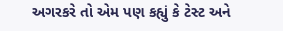અગરકરે તો એમ પણ કહ્યું કે ટેસ્ટ અને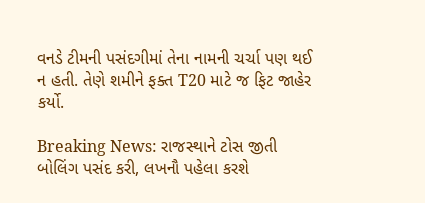વનડે ટીમની પસંદગીમાં તેના નામની ચર્ચા પણ થઈ ન હતી. તેણે શમીને ફક્ત T20 માટે જ ફિટ જાહેર કર્યો.

Breaking News: રાજસ્થાને ટોસ જીતી બોલિંગ પસંદ કરી, લખનૌ પહેલા કરશે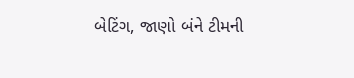બેટિંગ, જાણો બંને ટીમની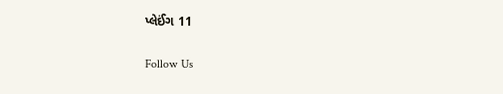પ્લેઈંગ 11

Follow Us